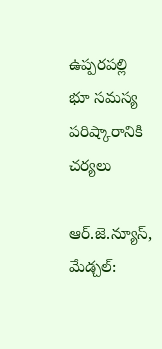ఉప్పరపల్లి భూ సమస్య పరిష్కారానికి చర్యలు

ఆర్.జె.న్యూస్, మేడ్చల్‌: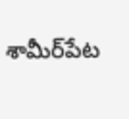శామీర్‌పేట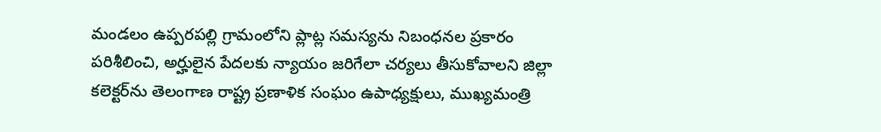మండలం ఉప్పరపల్లి గ్రామంలోని ప్లాట్ల సమస్యను నిబంధనల ప్రకారం పరిశీలించి, అర్హులైన పేదలకు న్యాయం జరిగేలా చర్యలు తీసుకోవాలని జిల్లా కలెక్టర్‌ను తెలంగాణ రాష్ట్ర ప్రణాళిక సంఘం ఉపాధ్యక్షులు, ముఖ్యమంత్రి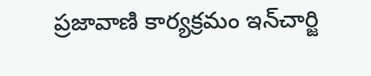ప్రజావాణి కార్యక్రమం ఇన్‌చార్జి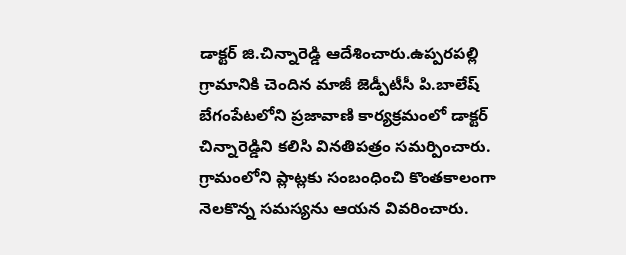డాక్టర్‌ జి.చిన్నారెడ్డి ఆదేశించారు.ఉప్పరపల్లి గ్రామానికి చెందిన మాజీ జెడ్పీటీసీ పి.బాలేష్‌ బేగంపేటలోని ప్రజావాణి కార్యక్రమంలో డాక్టర్‌ చిన్నారెడ్డిని కలిసి వినతిపత్రం సమర్పించారు. గ్రామంలోని ప్లాట్లకు సంబంధించి కొంతకాలంగా నెలకొన్న సమస్యను ఆయన వివరించారు.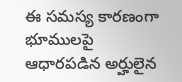ఈ సమస్య కారణంగా భూములపై ఆధారపడిన అర్హులైన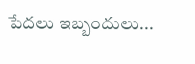పేదలు ఇబ్బందులు...